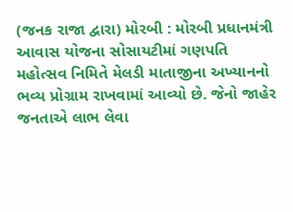(જનક રાજા દ્વારા) મોરબી : મોરબી પ્રધાનમંત્રી આવાસ યોજના સોસાયટીમાં ગણપતિ મહોત્સવ નિમિતે મેલડી માતાજીના અખ્યાનનો ભવ્ય પ્રોગ્રામ રાખવામાં આવ્યો છે. જેનો જાહેર જનતાએ લાભ લેવા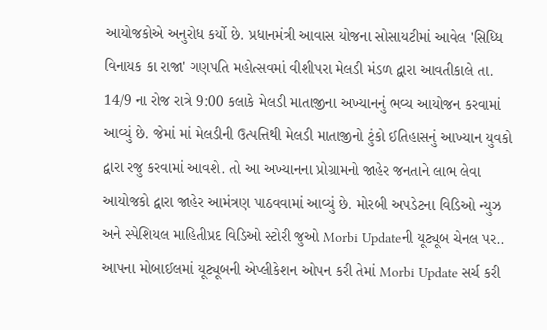આયોજકોએ અનુરોધ કર્યો છે. પ્રધાનમંત્રી આવાસ યોજના સોસાયટીમાં આવેલ 'સિધ્ધિ વિનાયક કા રાજા' ગણપતિ મહોત્સવમાં વીશીપરા મેલડી મંડળ દ્વારા આવતીકાલે તા. 14/9 ના રોજ રાત્રે 9:00 કલાકે મેલડી માતાજીના અખ્યાનનું ભવ્ય આયોજન કરવામાં આવ્યું છે. જેમાં માં મેલડીની ઉત્પત્તિથી મેલડી માતાજીનો ટુંકો ઈતિહાસનું આખ્યાન યુવકો દ્વારા રજુ કરવામાં આવશે. તો આ અખ્યાનના પ્રોગ્રામનો જાહેર જનતાને લાભ લેવા આયોજકો દ્વારા જાહેર આમંત્રણ પાઠવવામાં આવ્યું છે. મોરબી અપડેટના વિડિઓ ન્યુઝ અને સ્પેશિયલ માહિતીપ્રદ વિડિઓ સ્ટોરી જુઓ Morbi Updateની યૂટ્યૂબ ચેનલ પર.. આપના મોબાઈલમાં યૂટ્યૂબની એપ્લીકેશન ઓપન કરી તેમાં Morbi Update સર્ચ કરી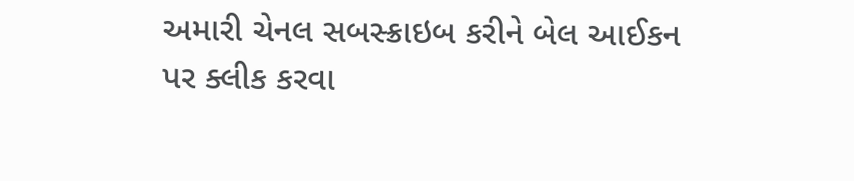અમારી ચેનલ સબસ્ક્રાઇબ કરીને બેલ આઈકન પર ક્લીક કરવા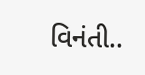વિનંતી..